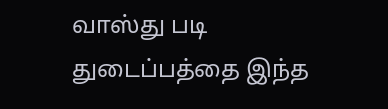வாஸ்து படி துடைப்பத்தை இந்த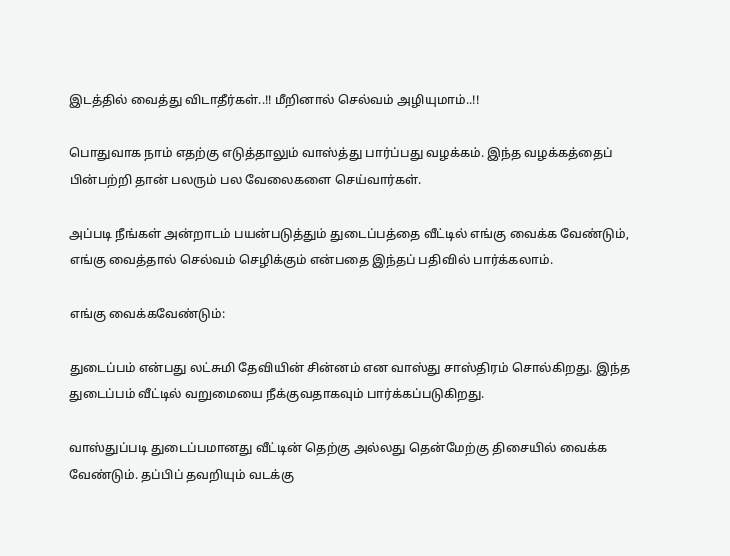இடத்தில் வைத்து விடாதீர்கள்..!! மீறினால் செல்வம் அழியுமாம்..!!

பொதுவாக நாம் எதற்கு எடுத்தாலும் வாஸ்த்து பார்ப்பது வழக்கம். இந்த வழக்கத்தைப் பின்பற்றி தான் பலரும் பல வேலைகளை செய்வார்கள்.

அப்படி நீங்கள் அன்றாடம் பயன்படுத்தும் துடைப்பத்தை வீட்டில் எங்கு வைக்க வேண்டும், எங்கு வைத்தால் செல்வம் செழிக்கும் என்பதை இந்தப் பதிவில் பார்க்கலாம்.

எங்கு வைக்கவேண்டும்:

துடைப்பம் என்பது லட்சுமி தேவியின் சின்னம் என வாஸ்து சாஸ்திரம் சொல்கிறது. இந்த துடைப்பம் வீட்டில் வறுமையை நீக்குவதாகவும் பார்க்கப்படுகிறது.

வாஸ்துப்படி துடைப்பமானது வீட்டின் தெற்கு அல்லது தென்மேற்கு திசையில் வைக்க வேண்டும். தப்பிப் தவறியும் வடக்கு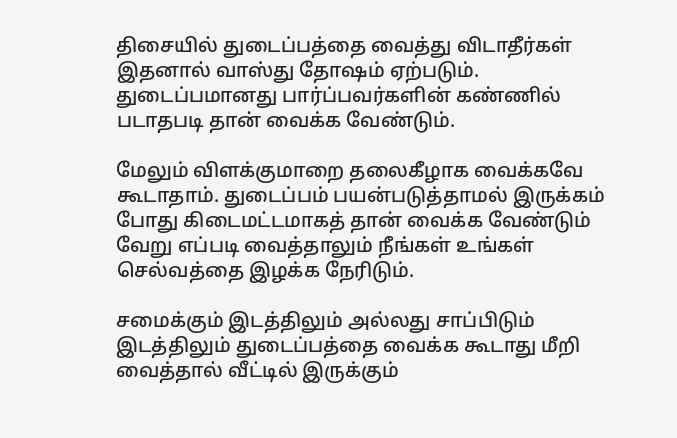திசையில் துடைப்பத்தை வைத்து விடாதீர்கள் இதனால் வாஸ்து தோஷம் ஏற்படும். துடைப்பமானது பார்ப்பவர்களின் கண்ணில் படாதபடி தான் வைக்க வேண்டும்.

மேலும் விளக்குமாறை தலைகீழாக வைக்கவே கூடாதாம். துடைப்பம் பயன்படுத்தாமல் இருக்கம் போது கிடைமட்டமாகத் தான் வைக்க வேண்டும் வேறு எப்படி வைத்தாலும் நீங்கள் உங்கள் செல்வத்தை இழக்க நேரிடும்.

சமைக்கும் இடத்திலும் அல்லது சாப்பிடும் இடத்திலும் துடைப்பத்தை வைக்க கூடாது மீறி வைத்தால் வீட்டில் இருக்கும்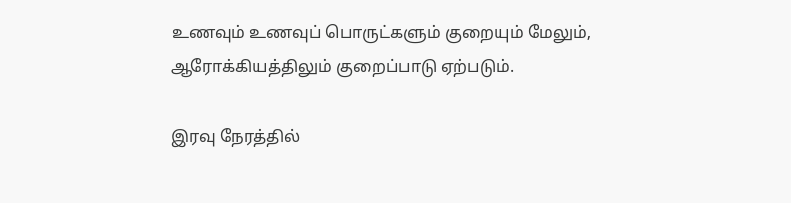உணவும் உணவுப் பொருட்களும் குறையும் மேலும், ஆரோக்கியத்திலும் குறைப்பாடு ஏற்படும்.

இரவு நேரத்தில்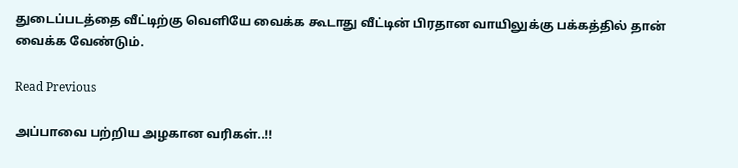துடைப்படத்தை வீட்டிற்கு வெளியே வைக்க கூடாது வீட்டின் பிரதான வாயிலுக்கு பக்கத்தில் தான் வைக்க வேண்டும்.

Read Previous

அப்பாவை பற்றிய அழகான வரிகள்..!!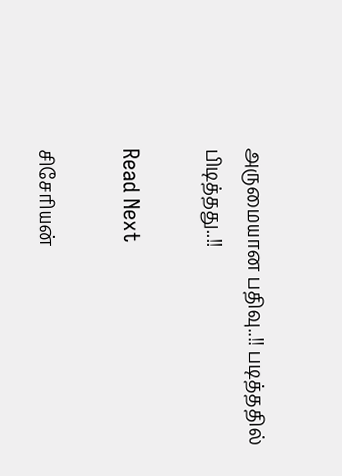அருமையான பதிவு..!! படித்ததில் பிடித்தது..!!

Read Next

சிசேரியன்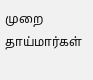முறை தாய்மார்கள்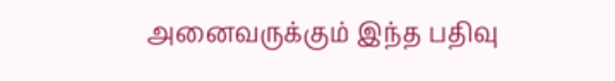அனைவருக்கும் இந்த பதிவு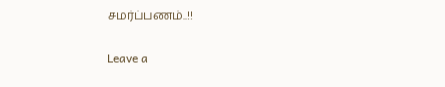சமர்ப்பணம்..!!

Leave a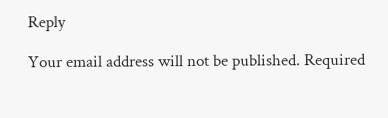Reply

Your email address will not be published. Required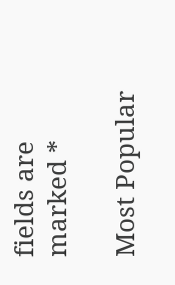fields are marked *

Most Popular